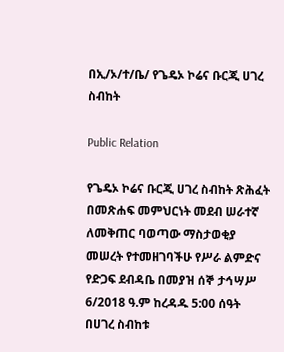በኢ/ኦ/ተ/ቤ/ የጌዴኦ ኮሬና ቡርጂ ሀገረ ስብከት

Public Relation

የጌዴኦ ኮሬና ቡርጂ ሀገረ ስብከት ጽሕፈት በመጽሐፍ መምህርነት መደብ ሠራተኛ ለመቅጠር ባወጣው ማስታወቂያ መሠረት የተመዘገባችሁ የሥራ ልምድና የድጋፍ ደብዳቤ በመያዝ ሰኞ ታኅሣሥ 6/2018 ዓ.ም ከረዳዱ 5:00 ሰዓት በሀገረ ስብከቱ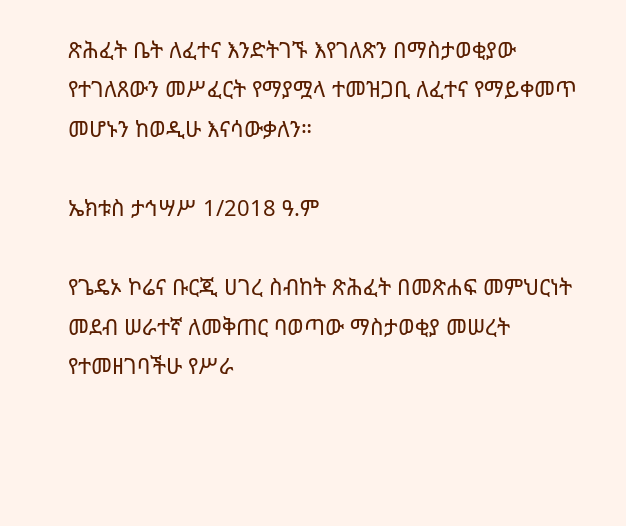ጽሕፈት ቤት ለፈተና እንድትገኙ እየገለጽን በማስታወቂያው የተገለጸውን መሥፈርት የማያሟላ ተመዝጋቢ ለፈተና የማይቀመጥ መሆኑን ከወዲሁ እናሳውቃለን።

ኤክቱስ ታኅሣሥ 1/2018 ዓ.ም

የጌዴኦ ኮሬና ቡርጂ ሀገረ ስብከት ጽሕፈት በመጽሐፍ መምህርነት መደብ ሠራተኛ ለመቅጠር ባወጣው ማስታወቂያ መሠረት የተመዘገባችሁ የሥራ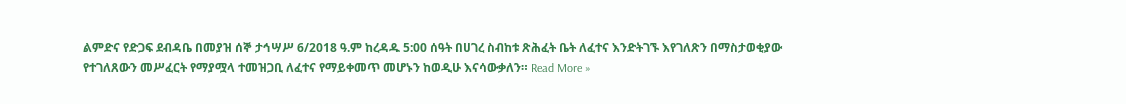ልምድና የድጋፍ ደብዳቤ በመያዝ ሰኞ ታኅሣሥ 6/2018 ዓ.ም ከረዳዱ 5:00 ሰዓት በሀገረ ስብከቱ ጽሕፈት ቤት ለፈተና እንድትገኙ እየገለጽን በማስታወቂያው የተገለጸውን መሥፈርት የማያሟላ ተመዝጋቢ ለፈተና የማይቀመጥ መሆኑን ከወዲሁ እናሳውቃለን። Read More »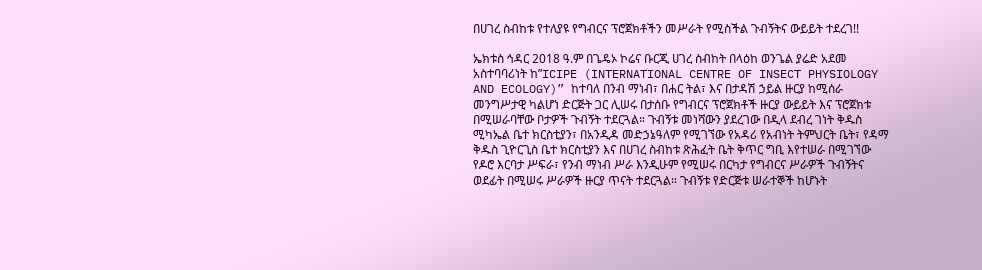በሀገረ ስብከቱ የተለያዩ የግብርና ፕሮጀክቶችን መሥራት የሚስችል ጉብኝትና ውይይት ተደረገ!!

ኤክቱስ ኅዳር 2018 ዓ.ም በጌዴኦ ኮሬና ቡርጂ ሀገረ ስብከት በላዕከ ወንጌል ያሬድ አደመ አስተባባሪነት ከ”ICIPE (INTERNATIONAL CENTRE OF INSECT PHYSIOLOGY AND ECOLOGY)” ከተባለ በንብ ማነብ፣ በሐር ትል፣ እና በታዳሽ ኃይል ዙርያ ከሚሰራ መንግሥታዊ ካልሆነ ድርጅት ጋር ሊሠሩ በታሰቡ የግብርና ፕሮጀክቶች ዙርያ ውይይት እና ፕሮጀክቱ በሚሠራባቸው ቦታዎች ጉብኝት ተደርጓል። ጉብኝቱ መነሻውን ያደረገው በዲላ ደብረ ገነት ቅዱስ ሚካኤል ቤተ ክርስቲያን፣ በአንዲዳ መድኃኔዓለም የሚገኘው የአዳሪ የአብነት ትምህርት ቤት፣ የዳማ ቅዱስ ጊዮርጊስ ቤተ ክርስቲያን እና በሀገረ ስብከቱ ጽሕፈት ቤት ቅጥር ግቢ እየተሠራ በሚገኘው የዶሮ እርባታ ሥፍራ፣ የንብ ማነብ ሥራ እንዲሁም የሚሠሩ በርካታ የግብርና ሥራዎች ጉብኝትና ወደፊት በሚሠሩ ሥራዎች ዙርያ ጥናት ተደርጓል። ጉብኝቱ የድርጅቱ ሠራተኞች ከሆኑት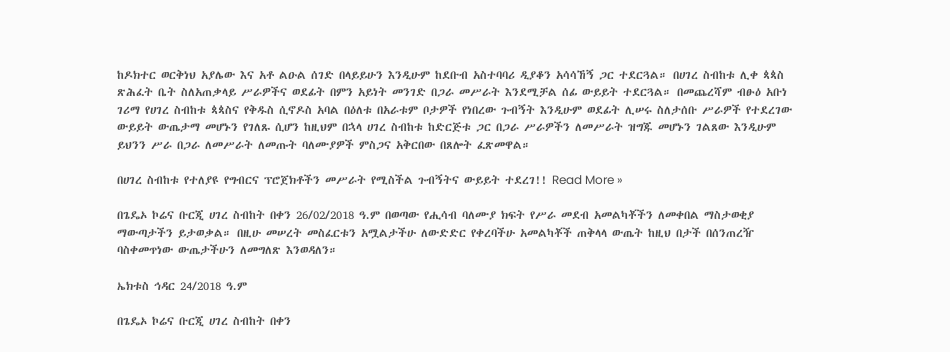ከዶክተር ወርቅነህ አያሌው እና አቶ ልዑል ሰገድ በላይይሁን እንዲሁም ከደቡብ አስተባባሪ ዲያቆን አሳሳኸኝ ጋር ተደርጓል። በሀገረ ስብከቱ ሊቀ ጳጳስ ጽሕፈት ቤት ስለአጠቃላይ ሥራዎችና ወደፊት በምን አይነት መንገድ በጋራ መሥራት እንደሚቻል ሰፊ ውይይት ተደርጓል። በመጨረሻም ብፁዕ አቡነ ገሪማ የሀገረ ስብከቱ ጳጳስና የቅዱስ ሲኖዶስ አባል በዕለቱ በአራቱም ቦታዎች የነበረው ጉብኝት እንዲሁም ወደፊት ሊሠሩ ስለታሰቡ ሥራዎች የተደረገው ውይይት ውጤታማ መሆኑን የገለጹ ሲሆን ከዚህም በኋላ ሀገረ ስብከቱ ከድርጅቱ ጋር በጋራ ሥራዎችን ለመሥራት ዝግጁ መሆኑን ገልጸው እንዲሁም ይህንን ሥራ በጋራ ለመሥራት ለመጡት ባለሙያዎች ምስጋና አቅርበው በጸሎት ፈጽመዋል።

በሀገረ ስብከቱ የተለያዩ የግብርና ፕሮጀክቶችን መሥራት የሚስችል ጉብኝትና ውይይት ተደረገ!! Read More »

በጌዴኦ ኮሬና ቡርጂ ሀገረ ስብከት በቀን 26/02/2018 ዓ.ም በወጣው የሒሳብ ባለሙያ ክፍት የሥራ መደብ አመልካቾችን ለመቀበል ማስታወቂያ ማውጣታችን ይታወቃል። በዚሁ መሠረት መስፈርቱን አሟልታችሁ ለውድድር የቀረባችሁ አመልካቾች ጠቅላላ ውጤት ከዚህ በታች በሰንጠረዥ ባስቀመጥነው ውጤታችሁን ለመግለጽ እንወዳለን።

ኤክቱስ ኅዳር 24/2018 ዓ.ም

በጌዴኦ ኮሬና ቡርጂ ሀገረ ስብከት በቀን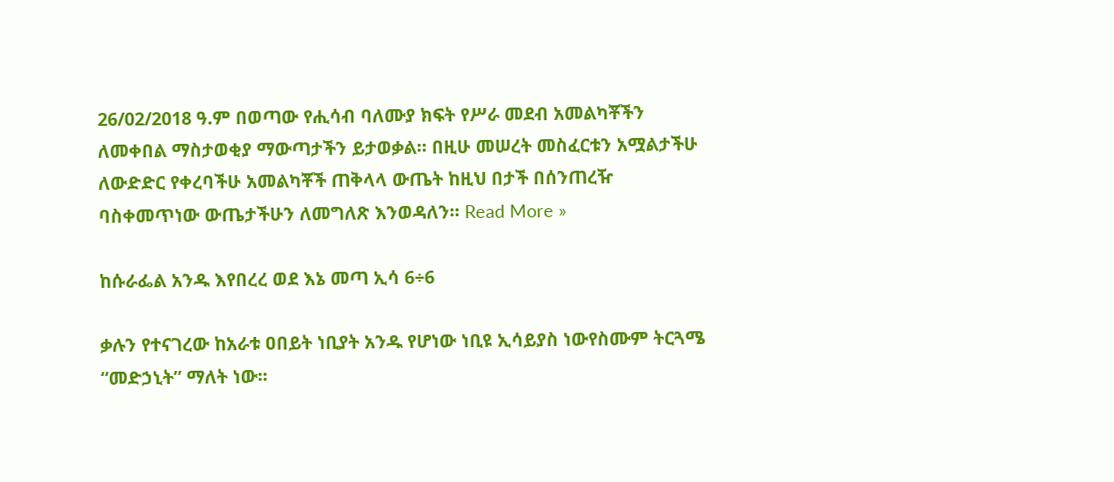26/02/2018 ዓ.ም በወጣው የሒሳብ ባለሙያ ክፍት የሥራ መደብ አመልካቾችን ለመቀበል ማስታወቂያ ማውጣታችን ይታወቃል። በዚሁ መሠረት መስፈርቱን አሟልታችሁ ለውድድር የቀረባችሁ አመልካቾች ጠቅላላ ውጤት ከዚህ በታች በሰንጠረዥ ባስቀመጥነው ውጤታችሁን ለመግለጽ እንወዳለን። Read More »

ከሱራፌል አንዱ እየበረረ ወደ እኔ መጣ ኢሳ 6÷6

ቃሉን የተናገረው ከአራቱ ዐበይት ነቢያት አንዱ የሆነው ነቢዩ ኢሳይያስ ነውየስሙም ትርጓሜ “መድኃኒት” ማለት ነው፡፡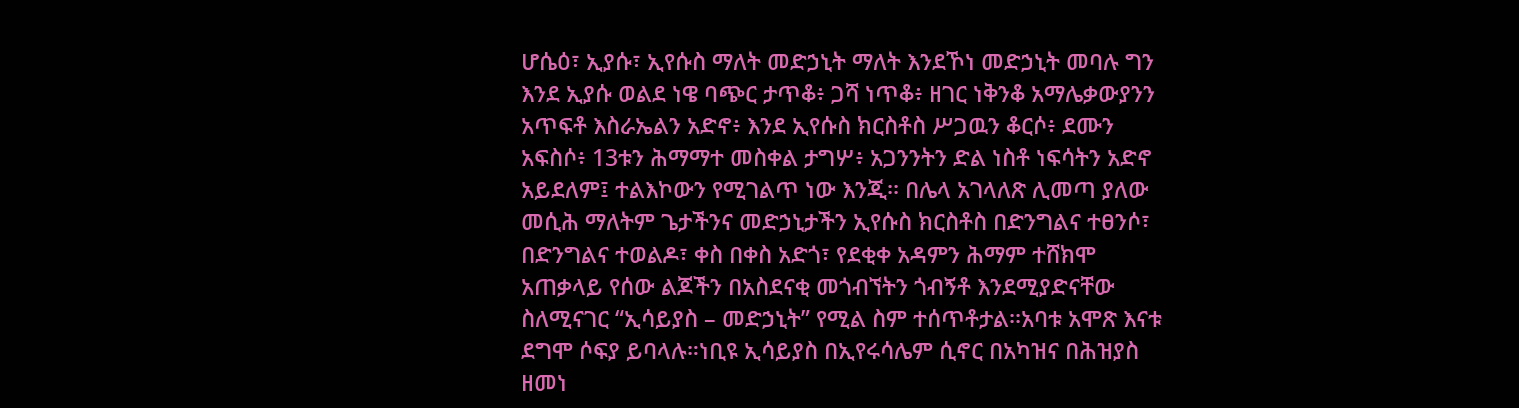ሆሴዕ፣ ኢያሱ፣ ኢየሱስ ማለት መድኃኒት ማለት እንደኾነ መድኃኒት መባሉ ግን እንደ ኢያሱ ወልደ ነዌ ባጭር ታጥቆ፥ ጋሻ ነጥቆ፥ ዘገር ነቅንቆ አማሌቃውያንን አጥፍቶ እስራኤልን አድኖ፥ እንደ ኢየሱስ ክርስቶስ ሥጋዉን ቆርሶ፥ ደሙን አፍስሶ፥ 13ቱን ሕማማተ መስቀል ታግሦ፥ አጋንንትን ድል ነስቶ ነፍሳትን አድኖ አይደለም፤ ተልእኮውን የሚገልጥ ነው እንጂ፡፡ በሌላ አገላለጽ ሊመጣ ያለው መሲሕ ማለትም ጌታችንና መድኃኒታችን ኢየሱስ ክርስቶስ በድንግልና ተፀንሶ፣ በድንግልና ተወልዶ፣ ቀስ በቀስ አድጎ፣ የደቂቀ አዳምን ሕማም ተሸክሞ አጠቃላይ የሰው ልጆችን በአስደናቂ መጎብኘትን ጎብኝቶ እንደሚያድናቸው ስለሚናገር “ኢሳይያስ – መድኃኒት” የሚል ስም ተሰጥቶታል፡፡አባቱ አሞጽ እናቱ ደግሞ ሶፍያ ይባላሉ።ነቢዩ ኢሳይያስ በኢየሩሳሌም ሲኖር በአካዝና በሕዝያስ ዘመነ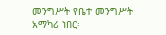መንግሥት የቤተ መንግሥት አማካሪ ነበር፡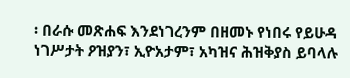፡ በራሱ መጽሐፍ እንደነገረንም በዘመኑ የነበሩ የይሁዳ ነገሥታት ዖዝያን፣ ኢዮአታም፣ አካዝና ሕዝቅያስ ይባላሉ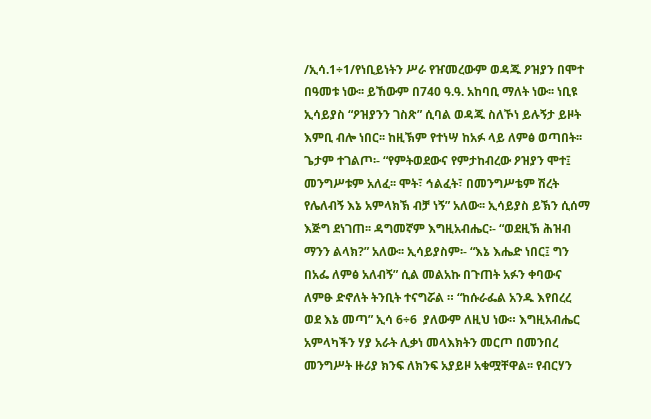/ኢሳ.1÷1/የነቢይነትን ሥራ የዠመረውም ወዳጁ ዖዝያን በሞተ በዓመቱ ነው፡፡ ይኸውም በ740 ዓ.ዓ. አከባቢ ማለት ነው፡፡ ነቢዩ ኢሳይያስ “ዖዝያንን ገስጽ” ሲባል ወዳጁ ስለኾነ ይሉኝታ ይዞት እምቢ ብሎ ነበር፡፡ ከዚኽም የተነሣ ከአፉ ላይ ለምፅ ወጣበት፡፡ ጌታም ተገልጦ፡- “የምትወደውና የምታከብረው ዖዝያን ሞተ፤ መንግሥቱም አለፈ፡፡ ሞት፣ ኅልፈት፣ በመንግሥቴም ሽረት የሌለብኝ እኔ አምላክኽ ብቻ ነኝ” አለው፡፡ ኢሳይያስ ይኽን ሲሰማ እጅግ ደነገጠ፡፡ ዳግመኛም እግዚአብሔር፡- “ወደዚኽ ሕዝብ ማንን ልላክ?” አለው፡፡ ኢሳይያስም፡- “እኔ እሔድ ነበር፤ ግን በአፌ ለምፅ አለብኝ” ሲል መልአኩ በጉጠት አፉን ቀባውና ለምፁ ድኖለት ትንቢት ተናግሯል ። “ከሱራፌል አንዱ እየበረረ ወደ እኔ መጣ” ኢሳ 6÷6  ያለውም ለዚህ ነው። እግዚአብሔር አምላካችን ሃያ አራት ሊቃነ መላእክትን መርጦ በመንበረ መንግሥት ዙሪያ ክንፍ ለክንፍ አያይዞ አቁሟቸዋል፡፡ የብርሃን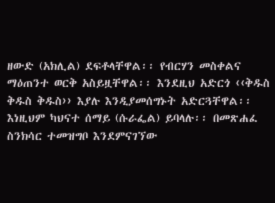ዘውድ (አክሊል) ደፍቶላቸዋል፡፡ የብርሃን መስቀልና ማዕጠንተ ወርቅ አስይዟቸዋል፡፡ እንደዚህ አድርጎ ‹‹ቅዱስ ቅዱስ ቅዱስ›› እያሉ እንዲያመሰግኑት አድርጓቸዋል፡፡ እነዚህም ካህናተ ሰማይ (ሱራፌል) ይባላሉ፡፡ በመጽሐፈ ስንክሳር ተመዝግቦ እንደምናገኘው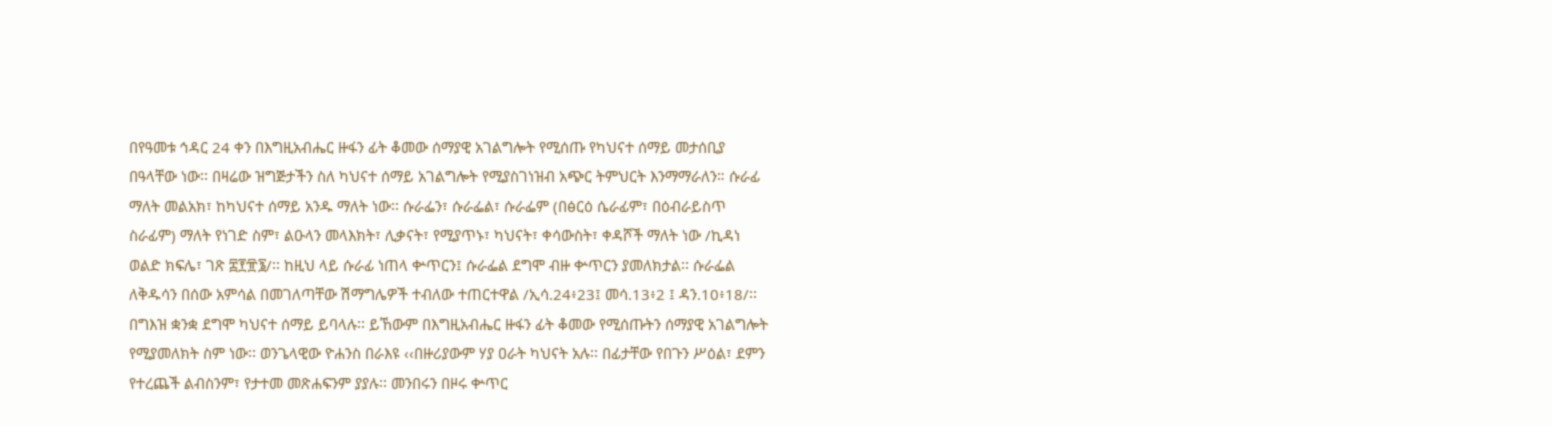በየዓመቱ ኅዳር 24 ቀን በእግዚአብሔር ዙፋን ፊት ቆመው ሰማያዊ አገልግሎት የሚሰጡ የካህናተ ሰማይ መታሰቢያ በዓላቸው ነው፡፡ በዛሬው ዝግጅታችን ስለ ካህናተ ሰማይ አገልግሎት የሚያስገነዝብ አጭር ትምህርት እንማማራለን። ሱራፊ ማለት መልአክ፣ ከካህናተ ሰማይ አንዱ ማለት ነው፡፡ ሱራፌን፣ ሱራፌል፣ ሱራፌም (በፅርዕ ሴራፊም፣ በዕብራይስጥ ስራፊም) ማለት የነገድ ስም፣ ልዑላን መላእክት፣ ሊቃናት፣ የሚያጥኑ፣ ካህናት፣ ቀሳውስት፣ ቀዳሾች ማለት ነው /ኪዳነ ወልድ ክፍሌ፣ ገጽ ፰፻፹፮/፡፡ ከዚህ ላይ ሱራፊ ነጠላ ቍጥርን፤ ሱራፌል ደግሞ ብዙ ቍጥርን ያመለክታል፡፡ ሱራፌል ለቅዱሳን በሰው አምሳል በመገለጣቸው ሽማግሌዎች ተብለው ተጠርተዋል /ኢሳ.24፥23፤ መሳ.13፥2 ፤ ዳን.10፥18/፡፡ በግእዝ ቋንቋ ደግሞ ካህናተ ሰማይ ይባላሉ፡፡ ይኸውም በእግዚአብሔር ዙፋን ፊት ቆመው የሚሰጡትን ሰማያዊ አገልግሎት የሚያመለክት ስም ነው፡፡ ወንጌላዊው ዮሐንስ በራእዩ ‹‹በዙሪያውም ሃያ ዐራት ካህናት አሉ፡፡ በፊታቸው የበጉን ሥዕል፣ ደምን የተረጨች ልብስንም፣ የታተመ መጽሐፍንም ያያሉ፡፡ መንበሩን በዞሩ ቍጥር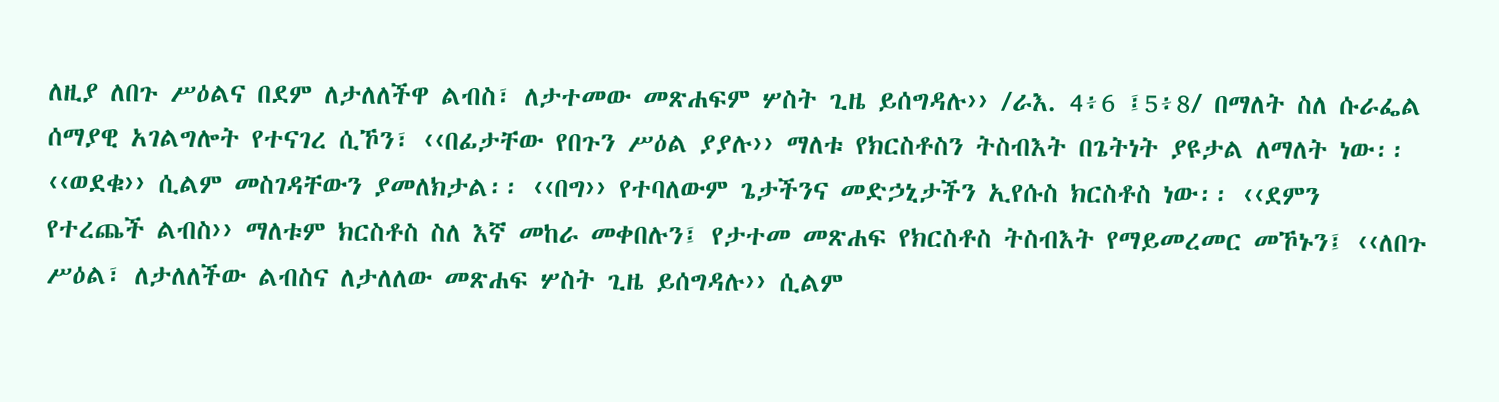ለዚያ ለበጉ ሥዕልና በደም ለታለለችዋ ልብስ፣ ለታተመው መጽሐፍም ሦስት ጊዜ ይሰግዳሉ›› /ራእ. 4፥6 ፤5፥8/ በማለት ስለ ሱራፌል ሰማያዊ አገልግሎት የተናገረ ሲኾን፣ ‹‹በፊታቸው የበጉን ሥዕል ያያሉ›› ማለቱ የክርስቶስን ትስብእት በጌትነት ያዩታል ለማለት ነው፡፡ ‹‹ወደቁ›› ሲልም መስገዳቸውን ያመለክታል፡፡ ‹‹በግ›› የተባለውም ጌታችንና መድኃኒታችን ኢየሱስ ክርስቶስ ነው፡፡ ‹‹ደምን የተረጨች ልብስ›› ማለቱም ክርስቶስ ስለ እኛ መከራ መቀበሉን፤ የታተመ መጽሐፍ የክርስቶስ ትስብእት የማይመረመር መኾኑን፤ ‹‹ለበጉ ሥዕል፣ ለታለለችው ልብስና ለታለለው መጽሐፍ ሦስት ጊዜ ይሰግዳሉ›› ሲልም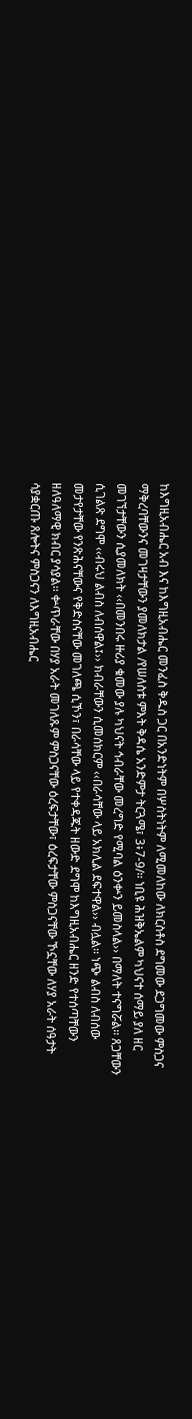ከእግዚአብሔር አብ እና ከእግዚአብሔር መንፈስ ቅዱስ ጋር በአንድነትም በሦስትነትም ለሚመለከው ለክርስቶስ ደግመው ደጋግመው ምስጋና ማቅረባቸውንና መገዛታቸውን ያመለክታል /የሠለስቱ ምእት ቅዳሴ አንድምታ ትርጓሜ፣ 3፥7-9/፡፡ ነቢዩ ሕዝቅኤልም ካህናተ ሰማይ ያለ ዘር መገኘታቸውን ሲያመለክት ‹‹በመንበሩ ዙሪያ ቁመው ያሉ ካህናት ኅብራቸው መረግድ የሚባል ዕንቍን ይመስላል›› በማለት ተናግሯል፡፡ ጸጋቸውን ሲገልጽ ደግሞ ‹‹ብሩህ ልብስ ለብሰዋል፤›› ክብራቸውን ሲመሰክርም ‹‹በራሳቸው ላይ አክሊል ደፍተዋል›› ብሏል፡፡ ነጭ ልብስ ለብሰው መታየታቸው የንጽሕናቸውና የቅድስናቸው መገለጫ ሲኾን፣ በራሳቸው ላይ የተቀዳጁት ዘውድ ደግሞ ከእግዚአብሔር ዘንድ የተሰጣቸውን ዘለዓለማዊ ክብር ያሳያል፡፡ ቍጥራቸው በሃያ አራት መገለጹም ምስጋናቸው ዕረፍታቸው፣ ዕረፍታቸው ምስጋናቸው ኾኗቸው ለሃያ አራት ሰዓታት ሳያቋርጡ ጸሎትና ምስጋናን ለእግዚአብሔር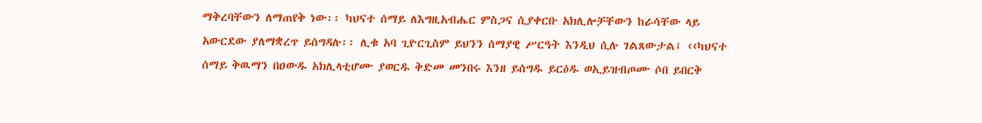ማቅረባቸውን ለማጠየቅ ነው፡፡ ካህናተ ሰማይ ለእግዚአብሔር ምስጋና ሲያቀርቡ አክሊሎቻቸውን ከራሳቸው ላይ አውርደው ያለማቋረጥ ይሰግዳሉ፡፡ ሊቁ አባ ጊዮርጊስም ይህንን ሰማያዊ ሥርዓት እንዲህ ሲሉ ገልጸውታል፤ ‹‹ካህናተ ሰማይ ቅዉማን በዐውዱ አክሊላቲሆሙ ያወርዱ ቅድመ መንበሩ እንዘ ይሰግዱ ይርዕዱ ወኢይዝብጦሙ ሶበ ይበርቅ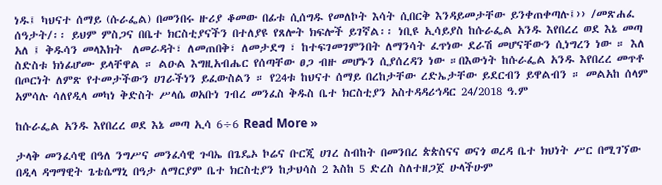ነዱ፤ ካህናተ ሰማይ (ሱራፌል) በመንበሩ ዙሪያ ቆመው በፊቱ ሲሰግዱ የመለኮት እሳት ሲበርቅ እንዳይመታቸው ይንቀጠቀጣሉ፤›› /መጽሐፈ ሰዓታት/፡፡ ይህም ምስጋና በቤተ ክርስቲያናችን በተለያዩ የጸሎት ክፍሎች ይገኛል፡፡ ነቢዩ ኢሳይያስ ከሱራፌል አንዱ እየበረረ ወደ እኔ መጣ አለ ፤ ቅዱሳን መላእክት  ለመራዳት፣ ለመጠበቅ፣ ለመታደግ ፣ ከተፍገመገምንበት ለማንሳት ፈጥነው ደራሽ መሆናቸውን ሲነግረን ነው ። እለ ስድስቱ ክነፊሆሙ ይላቸዋል ። ልዑል እግዚአብሔር የሰጣቸው ፀጋ ብዙ መሆኑን ሲያሰረዳን ነው ።በእውነት ከሱራፌል አንዱ እየበረረ መጥቶ በጦርነት ለምጽ የተመታችውን ሀገራችነን ይፈውስልን ። የ24ቱ ከህናተ ሰማይ በረከታቸው ረድኤታቸው ይደርብን ይዋልብን ። መልአከ ሰላም አምሳሉ ሳለየዲላ መካነ ቅድስት ሥላሴ ወአቡነ ገብረ መንፈስ ቅዱስ ቤተ ክርስቲያን አስተዳዳሪኅዳር 24/2018 ዓ.ም

ከሱራፌል አንዱ እየበረረ ወደ እኔ መጣ ኢሳ 6÷6 Read More »

ታላቅ መንፈሳዊ በዓለ ንግሥና መንፈሳዊ ጉባኤ በጌዴኦ ኮሬና ቡርጂ ሀገረ ስብከት በመንበረ ጵጵስናና ወናጎ ወረዳ ቤተ ክህነት ሥር በሚገኘው በዲላ ዳግማዊት ጌቴሴማኒ በዓታ ለማርያም ቤተ ክርስቲያን ከታህሳስ 2 እስከ 5 ድረስ ስለተዘጋጀ ሁላችሁም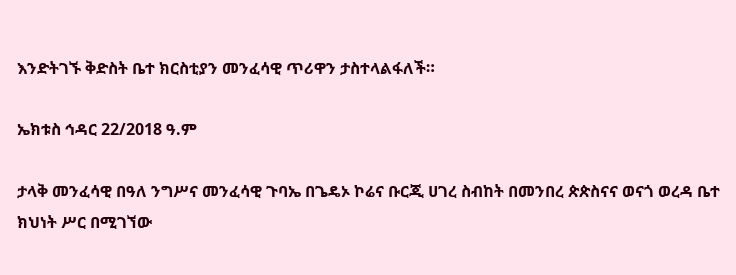እንድትገኙ ቅድስት ቤተ ክርስቲያን መንፈሳዊ ጥሪዋን ታስተላልፋለች።

ኤክቱስ ኅዳር 22/2018 ዓ.ም

ታላቅ መንፈሳዊ በዓለ ንግሥና መንፈሳዊ ጉባኤ በጌዴኦ ኮሬና ቡርጂ ሀገረ ስብከት በመንበረ ጵጵስናና ወናጎ ወረዳ ቤተ ክህነት ሥር በሚገኘው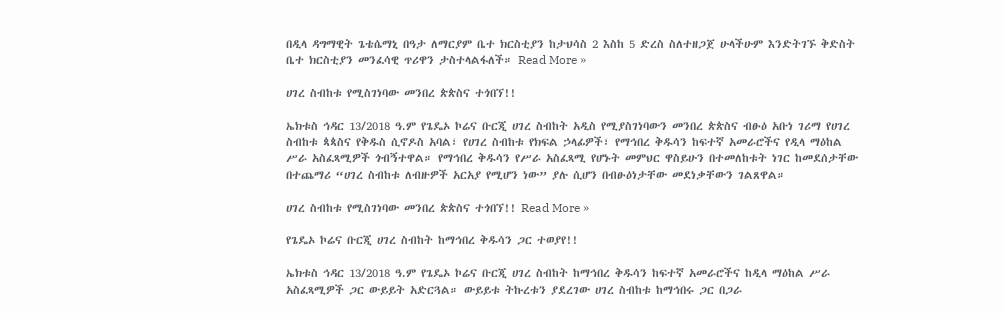በዲላ ዳግማዊት ጌቴሴማኒ በዓታ ለማርያም ቤተ ክርስቲያን ከታህሳስ 2 እስከ 5 ድረስ ስለተዘጋጀ ሁላችሁም እንድትገኙ ቅድስት ቤተ ክርስቲያን መንፈሳዊ ጥሪዋን ታስተላልፋለች። Read More »

ሀገረ ስብከቱ የሚስገነባው መንበረ ጵጵስና ተጎበኘ!!

ኤክቱስ ኅዳር 13/2018 ዓ.ም የጌዴኦ ኮሬና ቡርጂ ሀገረ ስብከት አዲስ የሚያስገነባውን መንበረ ጵጵስና ብፁዕ አቡነ ገሪማ የሀገረ ስብከቱ ጳጳስና የቅዱስ ሲኖዶስ አባል፣ የሀገረ ስብከቱ የክፍል ኃላፊዎች፣ የማኅበረ ቅዱሳን ከፍተኛ አመራሮችና የዲላ ማዕከል ሥራ አስፈጻሚዎች ጎብኝተዋል። የማኅበረ ቅዱሳን የሥራ አስፈጻሚ የሆኑት መምህር ዋስይሁን በተመለከቱት ነገር ከመደሰታቸው በተጨማሪ “ሀገረ ስብከቱ ለብዙዎች አርአያ የሚሆን ነው” ያሉ ሲሆን በብፁዕነታቸው መደነቃቸውን ገልጸዋል።

ሀገረ ስብከቱ የሚስገነባው መንበረ ጵጵስና ተጎበኘ!! Read More »

የጌዴኦ ኮሬና ቡርጂ ሀገረ ስብከት ከማኅበረ ቅዱሳን ጋር ተወያየ!!

ኤክቱስ ኅዳር 13/2018 ዓ.ም የጌዴኦ ኮሬና ቡርጂ ሀገረ ስብከት ከማኅበረ ቅዱሳን ከፍተኛ አመራሮችና ከዲላ ማዕከል ሥራ አስፈጻሚዎች ጋር ውይይት አድርጓል። ውይይቱ ትኩረቱን ያደረገው ሀገረ ስብከቱ ከማኅበሩ ጋር በጋራ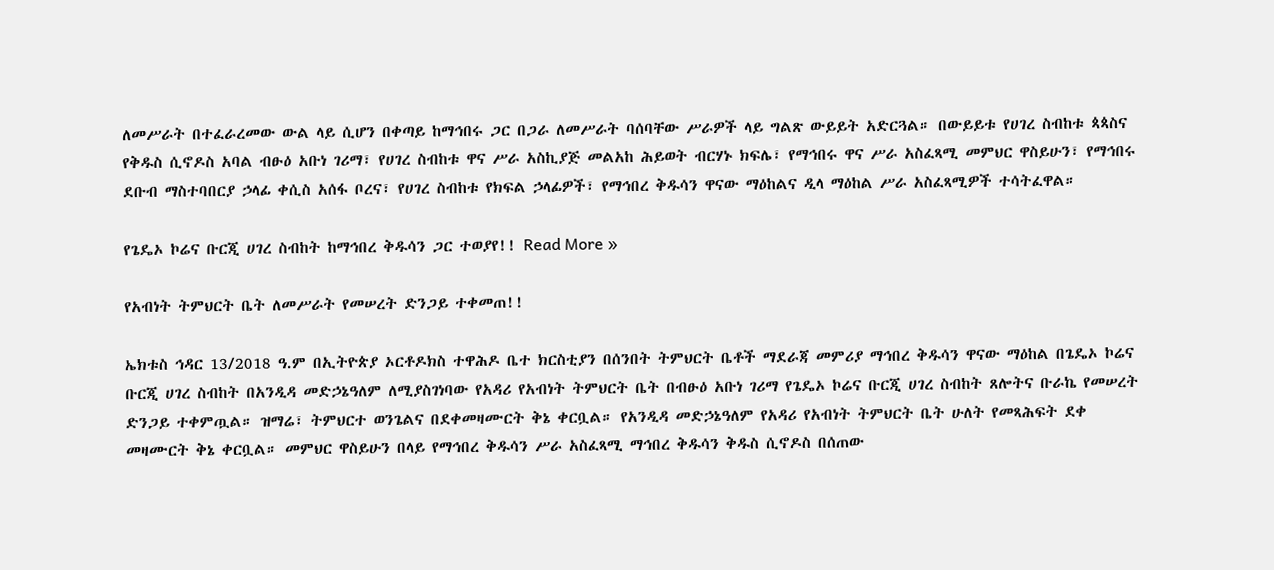ለመሥራት በተፈራረመው ውል ላይ ሲሆን በቀጣይ ከማኅበሩ ጋር በጋራ ለመሥራት ባሰባቸው ሥራዎች ላይ ግልጽ ውይይት አድርጓል። በውይይቱ የሀገረ ስብከቱ ጳጳስና የቅዱስ ሲኖዶስ አባል ብፁዕ አቡነ ገሪማ፣ የሀገረ ስብከቱ ዋና ሥራ አስኪያጅ መልአከ ሕይወት ብርሃኑ ክፍሌ፣ የማኅበሩ ዋና ሥራ አስፈጻሚ መምህር ዋስይሁን፣ የማኅበሩ ደቡብ ማስተባበርያ ኃላፊ ቀሲስ አሰፋ ቦረና፣ የሀገረ ስብከቱ የክፍል ኃላፊዎች፣ የማኅበረ ቅዱሳን ዋናው ማዕከልና ዲላ ማዕከል ሥራ አስፈጻሚዎች ተሳትፈዋል።

የጌዴኦ ኮሬና ቡርጂ ሀገረ ስብከት ከማኅበረ ቅዱሳን ጋር ተወያየ!! Read More »

የአብነት ትምህርት ቤት ለመሥራት የመሠረት ድንጋይ ተቀመጠ!!

ኤክቱስ ኅዳር 13/2018 ዓ.ም በኢትዮጵያ ኦርቶዶክስ ተዋሕዶ ቤተ ክርስቲያን በሰንበት ትምህርት ቤቶች ማደራጃ መምሪያ ማኅበረ ቅዱሳን ዋናው ማዕከል በጌዴኦ ኮሬና ቡርጂ ሀገረ ስብከት በአንዲዳ መድኃኔዓለም ለሚያስገነባው የአዳሪ የአብነት ትምህርት ቤት በብፁዕ አቡነ ገሪማ የጌዴኦ ኮሬና ቡርጂ ሀገረ ስብከት ጸሎትና ቡራኬ የመሠረት ድንጋይ ተቀምጧል። ዝማሬ፣ ትምህርተ ወንጌልና በደቀመዛሙርት ቅኔ ቀርቧል። የአንዲዳ መድኃኔዓለም የአዳሪ የአብነት ትምህርት ቤት ሁለት የመጻሕፍት ደቀ መዛሙርት ቅኔ ቀርቧል። መምህር ዋስይሁን በላይ የማኅበረ ቅዱሳን ሥራ አስፈጻሚ ማኅበረ ቅዱሳን ቅዱስ ሲኖዶስ በሰጠው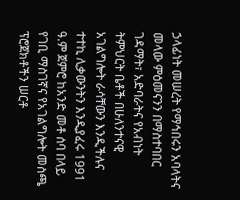ኃላፊነት መሠረት የማኅበሩን አባላትና መላው ምዕመናንን በማስተባበር ገዳማት፣ አድባራትና የአብነት ትምህርት ቤቶች በሁለንተናዊ አገልግሎት ራሳቸውን እንዲችሉና ተተኪ ሊቃውንትን እንዲያፈሩ 1991 ዓ.ም ጀምሮ ከአንድ መቶ ሰባ በላይ የገቢ ማስገኛና የአገልግሎት መስጫ ፕሮጀክቶችን ሠርቶ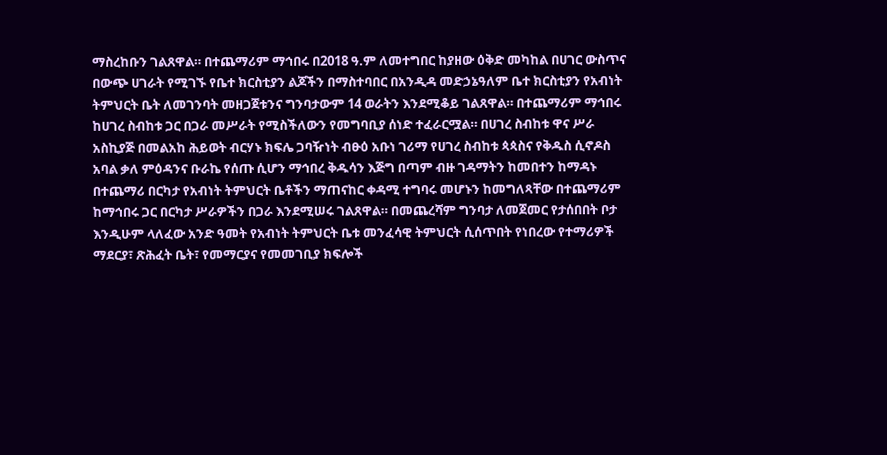ማስረከቡን ገልጸዋል። በተጨማሪም ማኅበሩ በ2018 ዓ.ም ለመተግበር ከያዘው ዕቅድ መካከል በሀገር ውስጥና በውጭ ሀገራት የሚገኙ የቤተ ክርስቲያን ልጆችን በማስተባበር በአንዲዳ መድኃኔዓለም ቤተ ክርስቲያን የአብነት ትምህርት ቤት ለመገንባት መዘጋጀቱንና ግንባታውም 14 ወራትን እንደሚቆይ ገልጸዋል። በተጨማሪም ማኅበሩ ከሀገረ ስብከቱ ጋር በጋራ መሥራት የሚስችለውን የመግባቢያ ሰነድ ተፈራርሟል። በሀገረ ስብከቱ ዋና ሥራ አስኪያጅ በመልአከ ሕይወት ብርሃኑ ክፍሌ ጋባዥነት ብፁዕ አቡነ ገሪማ የሀገረ ስብከቱ ጳጳስና የቅዱስ ሲኖዶስ አባል ቃለ ምዕዳንና ቡራኬ የሰጡ ሲሆን ማኅበረ ቅዱሳን እጅግ በጣም ብዙ ገዳማትን ከመበተን ከማዳኑ በተጨማሪ በርካታ የአብነት ትምህርት ቤቶችን ማጠናከር ቀዳሚ ተግባሩ መሆኑን ከመግለጻቸው በተጨማሪም ከማኅበሩ ጋር በርካታ ሥራዎችን በጋራ እንደሚሠሩ ገልጸዋል። በመጨረሻም ግንባታ ለመጀመር የታሰበበት ቦታ እንዲሁም ላለፈው አንድ ዓመት የአብነት ትምህርት ቤቱ መንፈሳዊ ትምህርት ሲሰጥበት የነበረው የተማሪዎች ማደርያ፣ ጽሕፈት ቤት፣ የመማርያና የመመገቢያ ክፍሎች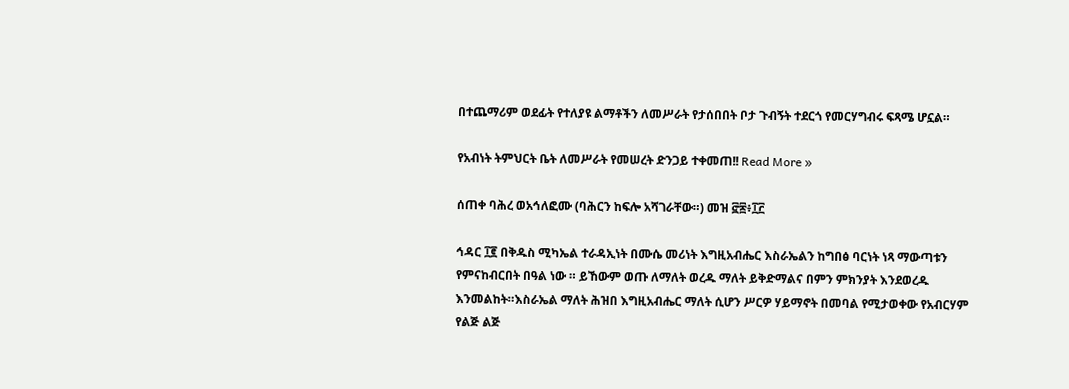በተጨማሪም ወደፊት የተለያዩ ልማቶችን ለመሥራት የታሰበበት ቦታ ጉብኝት ተደርጎ የመርሃግብሩ ፍጻሜ ሆኗል።

የአብነት ትምህርት ቤት ለመሥራት የመሠረት ድንጋይ ተቀመጠ!! Read More »

ሰጠቀ ባሕረ ወአኅለፎሙ (ባሕርን ከፍሎ አሻገራቸው።) መዝ ፸፷፥፲፫

ኅዳር ፲፪ በቅዱስ ሚካኤል ተራዳኢነት በሙሴ መሪነት እግዚአብሔር እስራኤልን ከግበፅ ባርነት ነጻ ማውጣቱን የምናከብርበት በዓል ነው ። ይኸውም ወጡ ለማለት ወረዱ ማለት ይቅድማልና በምን ምክንያት እንደወረዱ እንመልከት።እስራኤል ማለት ሕዝበ እግዚአብሔር ማለት ሲሆን ሥርዎ ሃይማኖት በመባል የሚታወቀው የአብርሃም የልጅ ልጅ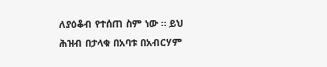ለያዕቆብ የተሰጠ ስም ነው ። ይህ ሕዝብ በታላቁ በአባቱ በአብርሃም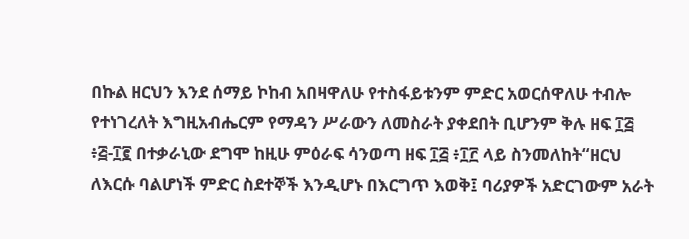በኩል ዘርህን እንደ ሰማይ ኮከብ አበዛዋለሁ የተስፋይቱንም ምድር አወርሰዋለሁ ተብሎ የተነገረለት እግዚአብሔርም የማዳን ሥራውን ለመስራት ያቀደበት ቢሆንም ቅሉ ዘፍ ፲፭ ፥፭-፲፪ በተቃራኒው ደግሞ ከዚሁ ምዕራፍ ሳንወጣ ዘፍ ፲፭ ፥፲፫ ላይ ስንመለከት“ዘርህ ለእርሱ ባልሆነች ምድር ስደተኞች እንዲሆኑ በእርግጥ እወቅ፤ ባሪያዎች አድርገውም አራት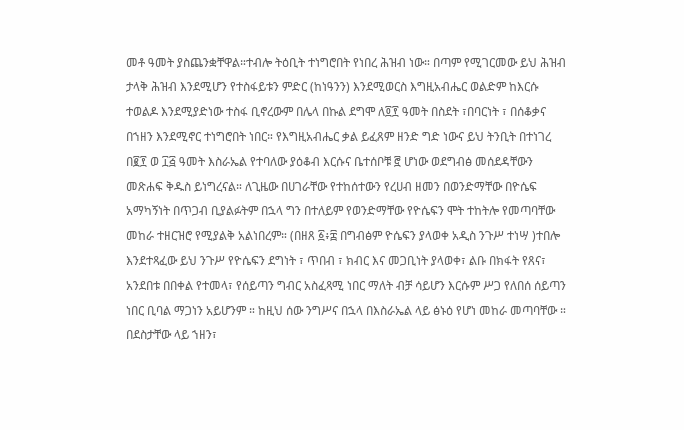መቶ ዓመት ያስጨንቋቸዋል።ተብሎ ትዕቢት ተነግሮበት የነበረ ሕዝብ ነው። በጣም የሚገርመው ይህ ሕዝብ ታላቅ ሕዝብ እንደሚሆን የተስፋይቱን ምድር (ከነዓንን) እንደሚወርስ እግዚአብሔር ወልድም ከእርሱ ተወልዶ እንደሚያድነው ተስፋ ቢኖረውም በሌላ በኩል ደግሞ ለ፬፻ ዓመት በስደት ፣በባርነት ፣ በሰቆቃና በኀዘን እንደሚኖር ተነግሮበት ነበር። የእግዚአብሔር ቃል ይፈጸም ዘንድ ግድ ነውና ይህ ትንቢት በተነገረ በ፪፻ ወ ፲፭ ዓመት እስራኤል የተባለው ያዕቆብ እርሱና ቤተሰቦቹ ፸ ሆነው ወደግብፅ መሰደዳቸውን መጽሐፍ ቅዱስ ይነግረናል። ለጊዜው በሀገራቸው የተከሰተውን የረሀብ ዘመን በወንድማቸው በዮሴፍ አማካኝነት በጥጋብ ቢያልፉትም በኋላ ግን በተለይም የወንድማቸው የዮሴፍን ሞት ተከትሎ የመጣባቸው መከራ ተዘርዝሮ የሚያልቅ አልነበረም። (በዘጸ ፩፥፰ በግብፅም ዮሴፍን ያላወቀ አዲስ ንጉሥ ተነሣ )ተበሎ እንደተጻፈው ይህ ንጉሥ የዮሴፍን ደግነት ፣ ጥበብ ፣ ክብር እና መጋቢነት ያላወቀ፣ ልቡ በክፋት የጸና፣ አንደበቱ በበቀል የተመላ፣ የሰይጣን ግብር አስፈጻሚ ነበር ማለት ብቻ ሳይሆን እርሱም ሥጋ የለበሰ ሰይጣን ነበር ቢባል ማጋነን አይሆንም ። ከዚህ ሰው ንግሥና በኋላ በእስራኤል ላይ ፅኑዕ የሆነ መከራ መጣባቸው ። በደስታቸው ላይ ኀዘን፣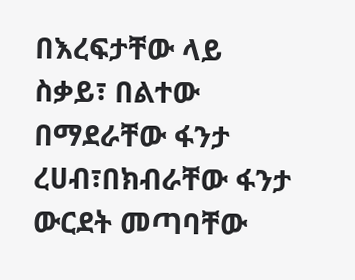በእረፍታቸው ላይ ስቃይ፣ በልተው በማደራቸው ፋንታ ረሀብ፣በክብራቸው ፋንታ ውርደት መጣባቸው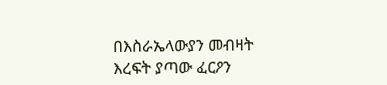በእስራኤላውያን መብዛት እረፍት ያጣው ፈርዖን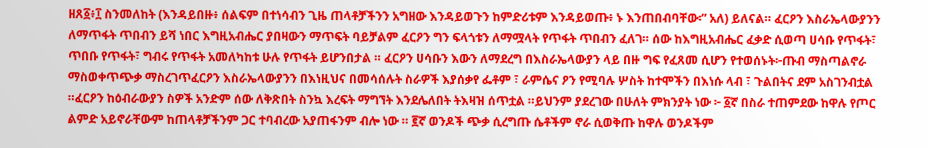ዘጸ፩፥፲ ስንመለከት (እንዳይበዙ፥ ሰልፍም በተነሳብን ጊዜ ጠላቶቻችንን አግዘው እንዳይወጉን ከምድሪቱም እንዳይወጡ፥ ኑ እንጠበብባቸው፡” አለ) ይለናል። ፈርዖን እስራኤላውያንን ለማጥፋት ጥበብን ይሻ ነበር እግዚአብሔር ያበዛውን ማጥፍት ባይቻልም ፈርዖን ግን ፍላጎቱን ለማሟላት የጥፋት ጥበብን ፈለገ። ሰው ከእግዚአብሔር ፈቃድ ሲወጣ ሀሳቡ የጥፋት፣ ጥበቡ የጥፋት፣ ግብሩ የጥፋት አመለካከቱ ሁሉ የጥፋት ይሆንበታል ። ፈርዖን ሀሳቡን እውን ለማደረግ በእስራኤላውያን ላይ በዙ ግፍ የፈጸመ ሲሆን የተወሰኑት፦ጡብ ማስጣልኖራ ማስወቀጥጭቃ ማስረገጥፈርዖን እስራኤላውያንን በእነዚህና በመሳሰሉት ስራዎች እያሰቃየ ፌቶም ፣ ራምሴና ዖን የሚባሉ ሦስት ከተሞችን በእነሱ ላብ ፣ ጉልበትና ደም አስገንብቷል ።ፈርዖን ከዕብራውያን ስዎች አንድም ሰው ለቅጽበት ስንኳ እረፍት ማግኘት እንደሌለበት ትእዛዝ ሰጥቷል ።ይህንም ያደረገው በሁለት ምክንያት ነው ፦ ፩ኛ በስራ ተጠምደው ከዋሉ የጦር ልምድ አይኖራቸውም ከጠላቶቻችንም ጋር ተባብረው አያጠፋንም ብሎ ነው ። ፪ኛ ወንዶች ጭቃ ሲረግጡ ሴቶችም ኖራ ሲወቅጡ ከዋሉ ወንዶችም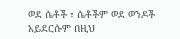ወደ ሴቶች ፣ ሴቶችም ወደ ወንዶች አይደርሱም በዚህ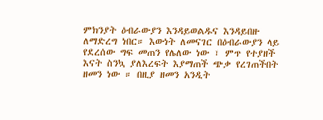ምክንያት ዕብራውያን እንዳይወልዱና እንዳይበዙ ለማድረግ ነበር። እውነት ለመናገር በዕብራውያን ላይ የደረሰው ግፍ መጠን የሌለው ነው ፣ ምጥ የተያዘች እናት ስንኳ ያለእረፍት እያማጠች ጭቃ የረገጠችበት ዘመን ነው ። በዚያ ዘመን አንዲት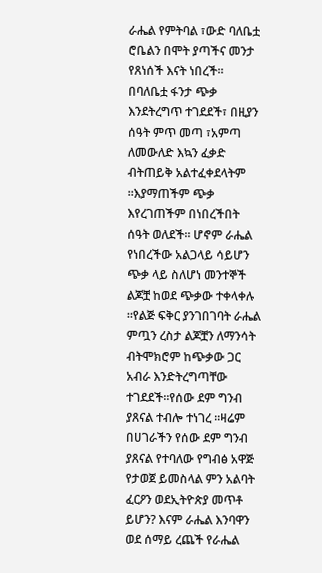ራሔል የምትባል ፣ውድ ባለቤቷ ሮቤልን በሞት ያጣችና መንታ የጸነሰች እናት ነበረች። በባለቤቷ ፋንታ ጭቃ እንደትረግጥ ተገደደች፣ በዚያን ሰዓት ምጥ መጣ ፣አምጣ ለመውለድ እኳን ፈቃድ ብትጠይቅ አልተፈቀደላትም ።እያማጠችም ጭቃ እየረገጠችም በነበረችበት ሰዓት ወለደች። ሆኖም ራሔል የነበረችው አልጋላይ ሳይሆን ጭቃ ላይ ስለሆነ መንተኞች ልጆቿ ከወደ ጭቃው ተቀላቀሉ ።የልጅ ፍቅር ያንገበገባት ራሔል ምጧን ረስታ ልጆቿን ለማንሳት ብትሞክሮም ከጭቃው ጋር አብራ እንድትረግጣቸው ተገደደች።የሰው ደም ግንብ ያጸናል ተብሎ ተነገረ ።ዛሬም በሀገራችን የሰው ደም ግንብ ያጸናል የተባለው የግብፅ አዋጅ የታወጀ ይመስላል ምን አልባት ፈርዖን ወደኢትዮጵያ መጥቶ ይሆን? እናም ራሔል እንባዋን ወደ ሰማይ ረጨች የራሔል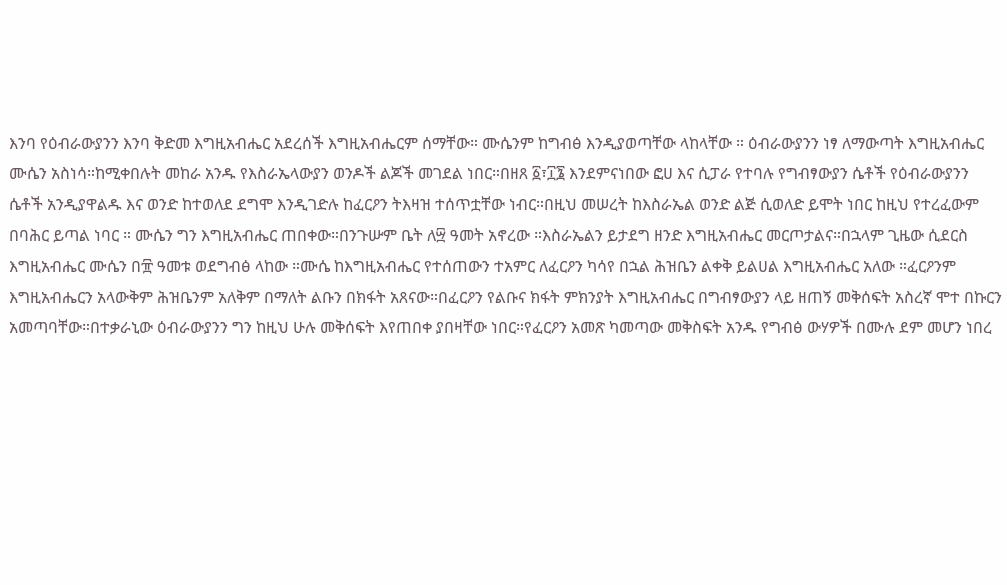እንባ የዕብራውያንን እንባ ቅድመ እግዚአብሔር አደረሰች እግዚአብሔርም ሰማቸው። ሙሴንም ከግብፅ እንዲያወጣቸው ላከላቸው ። ዕብራውያንን ነፃ ለማውጣት እግዚአብሔር ሙሴን አስነሳ።ከሚቀበሉት መከራ አንዱ የእስራኤላውያን ወንዶች ልጆች መገደል ነበር።በዘጸ ፩፣፲፮ እንደምናነበው ፎሀ እና ሲፓራ የተባሉ የግብፃውያን ሴቶች የዕብራውያንን ሴቶች አንዲያዋልዱ እና ወንድ ከተወለደ ደግሞ እንዲገድሉ ከፈርዖን ትእዛዝ ተሰጥቷቸው ነብር።በዚህ መሠረት ከእስራኤል ወንድ ልጅ ሲወለድ ይሞት ነበር ከዚህ የተረፈውም በባሕር ይጣል ነባር ። ሙሴን ግን እግዚአብሔር ጠበቀው።በንጉሡም ቤት ለ፵ ዓመት አኖረው ።እስራኤልን ይታደግ ዘንድ እግዚአብሔር መርጦታልና።በኋላም ጊዜው ሲደርስ እግዚአብሔር ሙሴን በ፹ ዓመቱ ወደግብፅ ላከው ።ሙሴ ከእግዚአብሔር የተሰጠውን ተአምር ለፈርዖን ካሳየ በኋል ሕዝቤን ልቀቅ ይልሀል እግዚአብሔር አለው ።ፈርዖንም እግዚአብሔርን አላውቅም ሕዝቤንም አለቅም በማለት ልቡን በክፋት አጸናው።በፈርዖን የልቡና ክፋት ምክንያት እግዚአብሔር በግብፃውያን ላይ ዘጠኝ መቅሰፍት አስረኛ ሞተ በኩርን አመጣባቸው።በተቃራኒው ዕብራውያንን ግን ከዚህ ሁሉ መቅሰፍት እየጠበቀ ያበዛቸው ነበር።የፈርዖን አመጽ ካመጣው መቅስፍት አንዱ የግብፅ ውሃዎች በሙሉ ደም መሆን ነበረ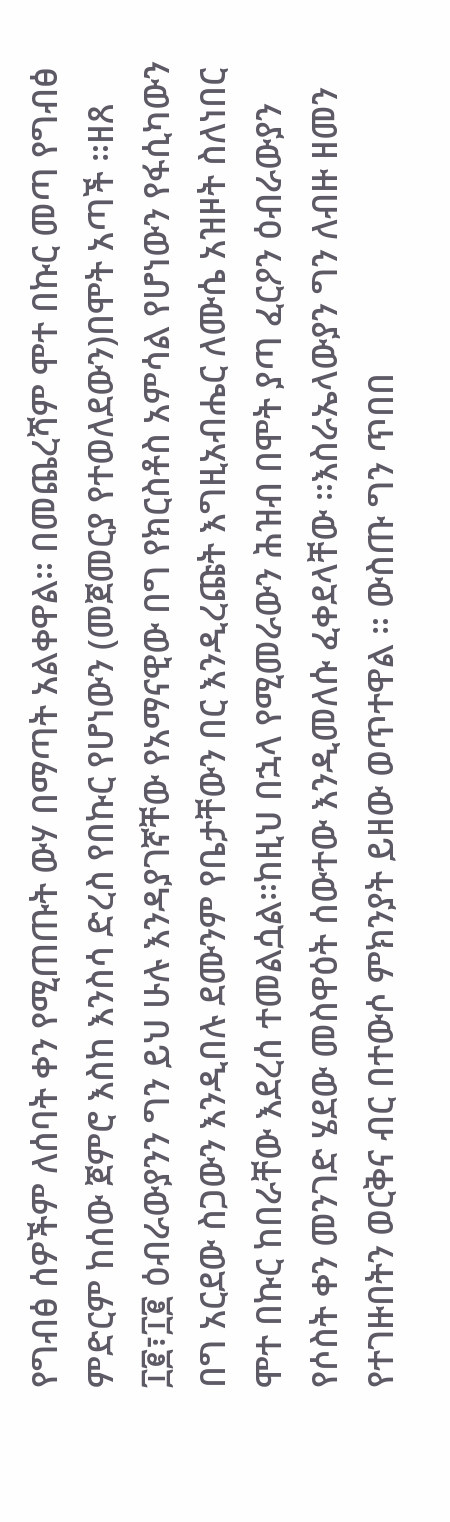የግብፅ ሰዎችም ለሰባት ቀን የሚጠጡት ውሃ በማጣት አልቀዋል። በመጨረሻም ሞተ በኩር መጣ የግብፅ ምድርም ከሰው ጀምሮ እስከ እንስሳ ድረስ የበኩር የሆነውን (መጀመርያ የተወለደውን)በሞት አጣች ።ዘጸ ፲፪፣፲፪ ዕብራውያንን ግን ይህ ሁሉ እንዳያገኛቸው የአማናዊው በግ የክርስቶስ አምሳል የሆነውን የፋሲካውን በግ አርደው ስጋውን እንዲበሉ ደሙንም የቤታቸውን በር እንዲረጩት እግዚአብሔር ለሙሴ አዝዞት ስለነበር ሞተ በኩር ከበራቸው እደረሰ ተመልሷል።ከዚህ በኋላ የሚመራውን ሕዝብ በሞት ያጣ ፈርዖን ዕብራውያን የሶስት ቀን መንገድ ሄደው መስዋዕት ሰውተው እንዲመለሱ ፈቀደላቸው ።እስራኤላውያን ግን ለብዙ ዘመን የተገዙበትን ወርቅና ብር በተውሶ ምክንያት ይዘው ወጥተዋል ። ውስጡ ግን ጥበበ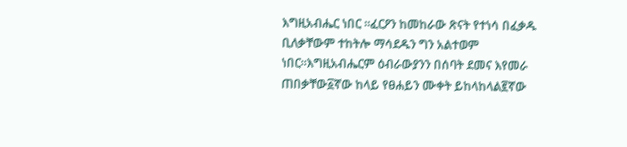እግዚአብሔር ነበር ።ፈርዖን ከመከራው ጽናት የተነሳ በፈቃዱ ቢለቃቸውም ተከትሎ ማሳደዱን ግን አልተወም ነበር።እግዚአብሔርም ዕብራውያንን በሰባት ደመና እየመራ ጠበቃቸው፩ኛው ከላይ የፀሐይን ሙቀት ይከላከላል፪ኛው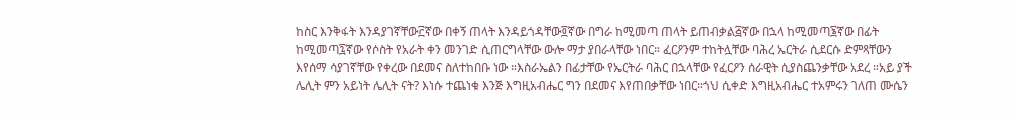ከስር እንቅፋት እንዳያገኛቸው፫ኛው በቀኝ ጠላት እንዳይጎዳቸው፬ኛው በግራ ከሚመጣ ጠላት ይጠብቃል፭ኛው በኋላ ከሚመጣ፮ኛው በፊት ከሚመጣ፯ኛው የሶስት የአራት ቀን መንገድ ሲጠርግላቸው ውሎ ማታ ያበራላቸው ነበር። ፈርዖንም ተከትሏቸው ባሕረ ኤርትራ ሲደርሱ ድምጻቸውን እየሰማ ሳያገኛቸው የቀረው በደመና ስለተከበቡ ነው ።እስራኤልን በፊታቸው የኤርትራ ባሕር በኋላቸው የፈርዖን ሰራዊት ሲያስጨንቃቸው አደረ ።አይ ያች ሌሊት ምን አይነት ሌሊት ናት? እነሱ ተጨነቁ እንጅ እግዚአብሔር ግን በደመና እየጠበቃቸው ነበር።ጎህ ሲቀድ እግዚአብሔር ተአምሩን ገለጠ ሙሴን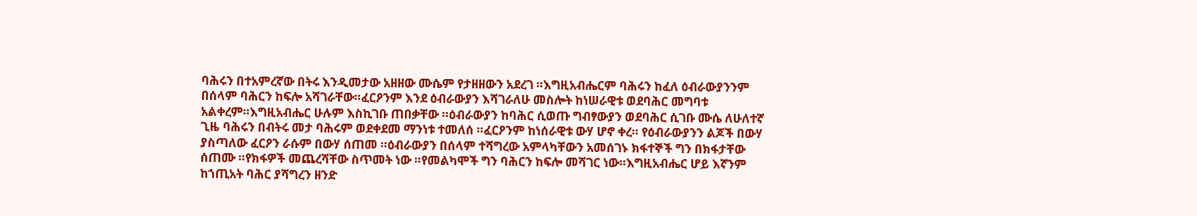ባሕሩን በተአምረኛው በትሩ እንዲመታው አዘዘው ሙሴም የታዘዘውን አደረገ ።እግዚአብሔርም ባሕሩን ከፈለ ዕብራውያንንም በሰላም ባሕርን ከፍሎ አሻገራቸው።ፈርዖንም እንደ ዕብራውያን እሻገራለሁ መስሎት ከነሠራዊቱ ወደባሕር መግባቱ አልቀረም።እግዚአብሔር ሁሉም እስኪገቡ ጠበቃቸው ።ዕብራውያን ከባሕር ሲወጡ ግብፃውያን ወደባሕር ሲገቡ ሙሴ ለሁለተኛ ጊዜ ባሕሩን በብትሩ መታ ባሕሩም ወደቀደመ ማንነቱ ተመለሰ ።ፈርዖንም ከነሰራዊቱ ውሃ ሆኖ ቀረ። የዕብራውያንን ልጆች በውሃ ያስጣለው ፈርዖን ራሱም በውሃ ሰጠመ ።ዕብራውያን በሰላም ተሻግረው አምላካቸውን አመሰገኑ ክፋተኞች ግን በክፋታቸው ሰጠሙ ።የክፋዎች መጨረሻቸው ስጥመት ነው ።የመልካሞች ግን ባሕርን ከፍሎ መሻገር ነው።እግዚአብሔር ሆይ እኛንም ከኀጢአት ባሕር ያሻግረን ዘንድ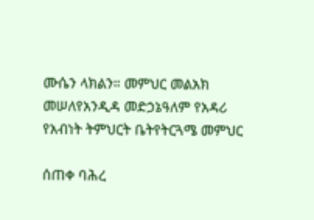ሙሴን ላክልን። መምህር መልአክ መሠለየአንዲዳ መድኃኔዓለም የአዳሪ የአብነት ትምህርት ቤትየትርጓሜ መምህር

ሰጠቀ ባሕረ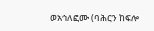ወአኅለፎሙ (ባሕርን ከፍሎ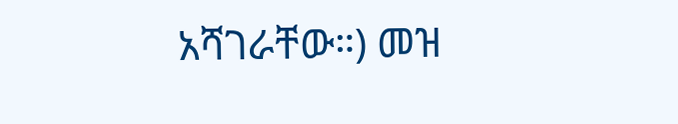አሻገራቸው።) መዝ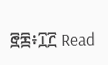፸፷፥፲፫ Read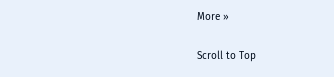More »

Scroll to Top